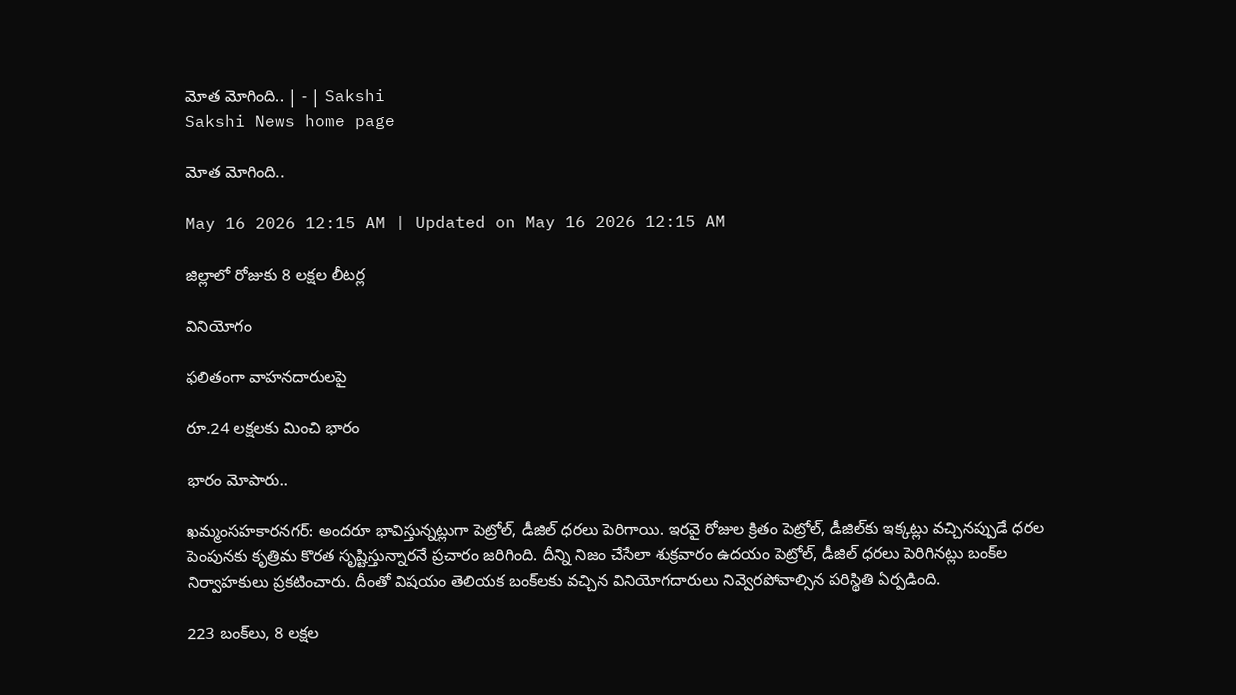మోత మోగింది.. | - | Sakshi
Sakshi News home page

మోత మోగింది..

May 16 2026 12:15 AM | Updated on May 16 2026 12:15 AM

జిల్లాలో రోజుకు 8 లక్షల లీటర్ల

వినియోగం

ఫలితంగా వాహనదారులపై

రూ.24 లక్షలకు మించి భారం

భారం మోపారు..

ఖమ్మంసహకారనగర్‌: అందరూ భావిస్తున్నట్లుగా పెట్రోల్‌, డీజిల్‌ ధరలు పెరిగాయి. ఇరవై రోజుల క్రితం పెట్రోల్‌, డీజిల్‌కు ఇక్కట్లు వచ్చినప్పుడే ధరల పెంపునకు కృత్రిమ కొరత సృష్టిస్తున్నారనే ప్రచారం జరిగింది. దీన్ని నిజం చేసేలా శుక్రవారం ఉదయం పెట్రోల్‌, డీజిల్‌ ధరలు పెరిగినట్లు బంక్‌ల నిర్వాహకులు ప్రకటించారు. దీంతో విషయం తెలియక బంక్‌లకు వచ్చిన వినియోగదారులు నివ్వెరపోవాల్సిన పరిస్థితి ఏర్పడింది.

223 బంక్‌లు, 8 లక్షల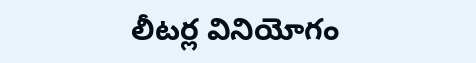లీటర్ల వినియోగం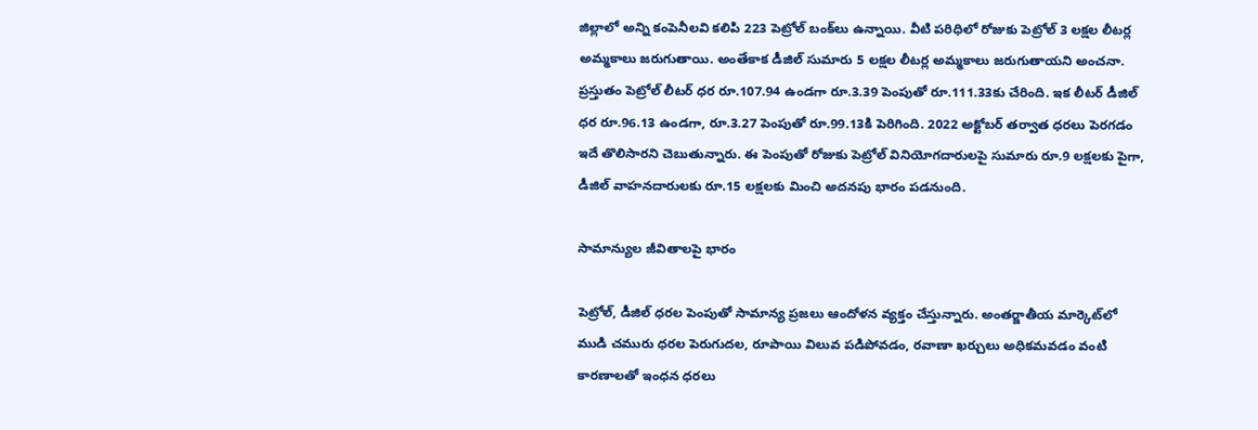జిల్లాలో అన్ని కంపెనీలవి కలిపి 223 పెట్రోల్‌ బంక్‌లు ఉన్నాయి. వీటి పరిధిలో రోజుకు పెట్రోల్‌ 3 లక్షల లీటర్ల అమ్మకాలు జరుగుతాయి. అంతేకాక డీజిల్‌ సుమారు 5 లక్షల లీటర్ల అమ్మకాలు జరుగుతాయని అంచనా. ప్రస్తుతం పెట్రోల్‌ లీటర్‌ ధర రూ.107.94 ఉండగా రూ.3.39 పెంపుతో రూ.111.33కు చేరింది. ఇక లీటర్‌ డీజిల్‌ ధర రూ.96.13 ఉండగా, రూ.3.27 పెంపుతో రూ.99.13కి పెరిగింది. 2022 అక్టోబర్‌ తర్వాత ధరలు పెరగడం ఇదే తొలిసారని చెబుతున్నారు. ఈ పెంపుతో రోజుకు పెట్రోల్‌ వినియోగదారులపై సుమారు రూ.9 లక్షలకు పైగా, డీజిల్‌ వాహనదారులకు రూ.15 లక్షలకు మించి అదనపు భారం పడనుంది.

సామాన్యుల జీవితాలపై భారం

పెట్రోల్‌, డీజిల్‌ ధరల పెంపుతో సామాన్య ప్రజలు ఆందోళన వ్యక్తం చేస్తున్నారు. అంతర్జాతీయ మార్కెట్‌లో ముడి చమురు ధరల పెరుగుదల, రూపాయి విలువ పడిపోవడం, రవాణా ఖర్చులు అధికమవడం వంటి కారణాలతో ఇంధన ధరలు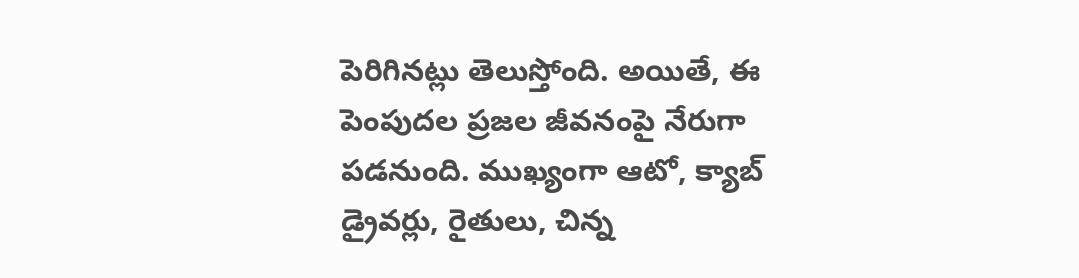పెరిగినట్లు తెలుస్తోంది. అయితే, ఈ పెంపుదల ప్రజల జీవనంపై నేరుగా పడనుంది. ముఖ్యంగా ఆటో, క్యాబ్‌ డ్రైవర్లు, రైతులు, చిన్న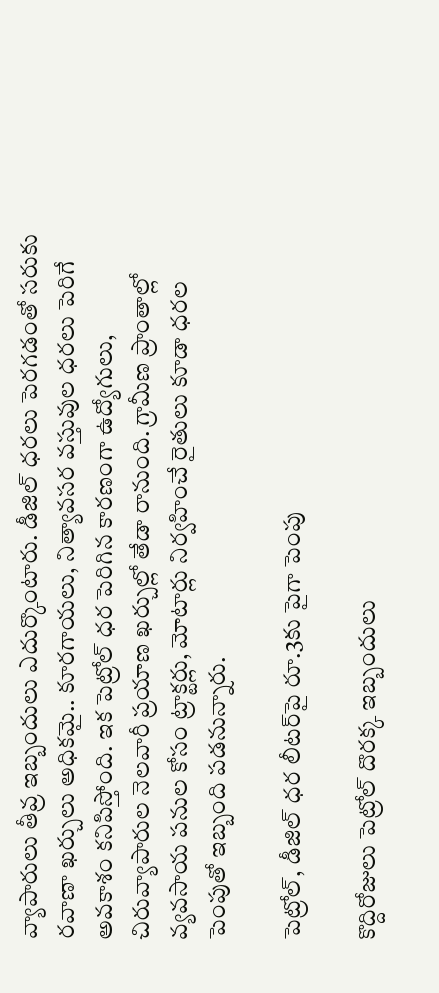వ్యాపారులు తీవ్ర ఇబ్బందులు ఎదుర్కొంటారు. డీజిల్‌ ధరలు పెరగడంతో సరుకు రవాణా ఖర్చులు అధికమై.. కూరగాయలు, నిత్యావసర వస్తువుల ధరలు పెరిగే అవకాశం కనిపిస్తోంది. ఇక పెట్రోల్‌ ధర పెరిగిన కారణంగా ఉద్యోగులు, చిరువ్యాపారుల నెలవారీ ప్రయాణ ఖర్చుల్లో తేడా రానుంది. గ్రామీణ ప్రాంతాల్లో వ్యవసాయ పనుల కోసం ట్రాక్టర్లు, మోటార్లు నిర్వహించే రైతులు కూడా ధరల పెంపుతో ఇబ్బంది పడనున్నారు.

పెట్రోల్‌, డీజిల్‌ ధర లీటర్‌పై రూ.3కు పైగా పెంపు

కొద్దిరోజులు పెట్రోల్‌ దొరక్క ఇబ్బందులు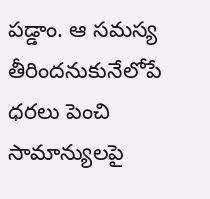పడ్డాం. ఆ సమస్య తీరిందనుకునేలోపే ధరలు పెంచి సామాన్యులపై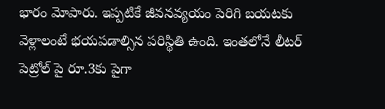భారం మోపారు. ఇప్పటికే జీవనవ్యయం పెరిగి బయటకు వెళ్లాలంటే భయపడాల్సిన పరిస్థితి ఉంది. ఇంతలోనే లీటర్‌ పెట్రోల్‌ పై రూ.3కు పైగా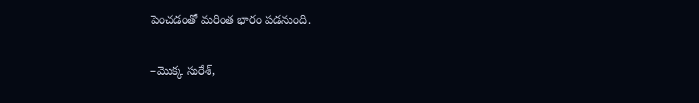పెంచడంతో మరింత భారం పడనుంది.

–మొక్క సురేశ్‌,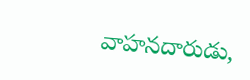వాహనదారుడు,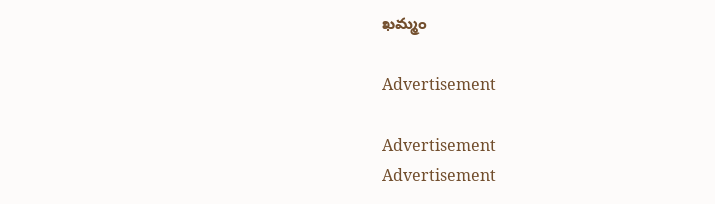ఖమ్మం

Advertisement

Advertisement
Advertisement